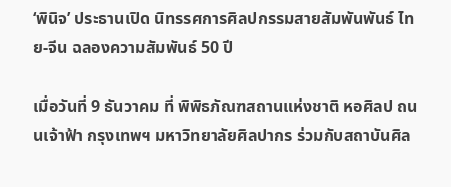‘พินิจ’ ประธานเปิด นิทรรศการศิลปกรรมสายสัมพันพันธ์ ไทย-จีน ฉลองความสัมพันธ์ 50 ปี

เมื่อวันที่ 9 ธันวาคม ที่ พิพิธภัณฑสถานแห่งชาติ หอศิลป ถนนเจ้าฟ้า กรุงเทพฯ มหาวิทยาลัยศิลปากร ร่วมกับสถาบันศิล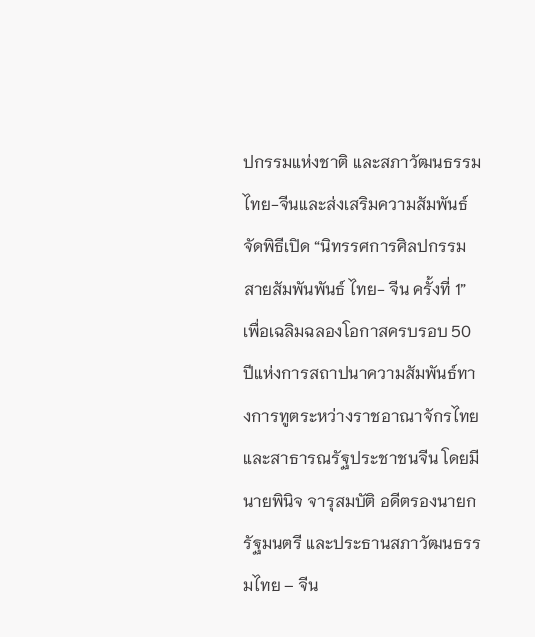ปกรรมแห่งชาติ และสภาวัฒนธรรมไทย-จีนและส่งเสริมความสัมพันธ์ จัดพิธีเปิด “นิทรรศการศิลปกรรมสายสัมพันพันธ์ ไทย- จีน ครั้งที่ 1” เพื่อเฉลิมฉลองโอกาสครบรอบ 50 ปีแห่งการสถาปนาความสัมพันธ์ทางการทูตระหว่างราชอาณาจักรไทยและสาธารณรัฐประชาชนจีน โดยมีนายพินิจ จารุสมบัติ อดีตรองนายกรัฐมนตรี และประธานสภาวัฒนธรรมไทย – จีน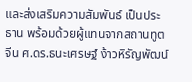และส่งเสริมความสัมพันธ์ เป็นประธาน พร้อมด้วยผู้แทนจากสถานทูตจีน ศ.ดร.ธนะเศรษฐ์ ง้าวหิรัญพัฒน์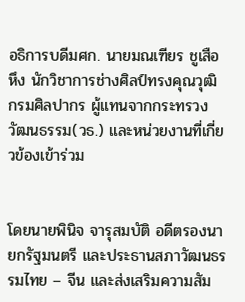อธิการบดีมศก. นายมณเฑียร ชูเสือหึง นักวิชาการช่างศิลป์ทรงคุณวุฒิ กรมศิลปากร ผู้แทนจากกระทรวงวัฒนธรรม(วธ.) และหน่วยงานที่เกี่ยวข้องเข้าร่วม


โดยนายพินิจ จารุสมบัติ อดีตรองนายกรัฐมนตรี และประธานสภาวัฒนธรรมไทย – จีน และส่งเสริมความสัม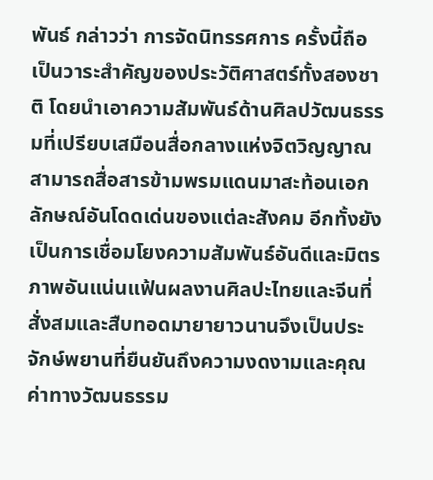พันธ์ กล่าวว่า การจัดนิทรรศการ ครั้งนี้ถือเป็นวาระสำคัญของประวัติศาสตร์ทั้งสองชาติ โดยนำเอาความสัมพันธ์ด้านศิลปวัฒนธรรมที่เปรียบเสมือนสื่อกลางแห่งจิตวิญญาณสามารถสื่อสารข้ามพรมแดนมาสะท้อนเอกลักษณ์อันโดดเด่นของแต่ละสังคม อีกทั้งยังเป็นการเชื่อมโยงความสัมพันธ์อันดีและมิตรภาพอันแน่นแฟ้นผลงานศิลปะไทยและจีนที่สั่งสมและสืบทอดมายายาวนานจึงเป็นประจักษ์พยานที่ยืนยันถึงความงดงามและคุณค่าทางวัฒนธรรม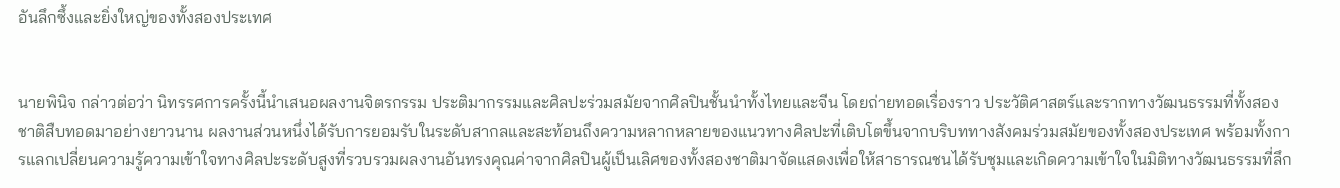อันลึกซึ้งและยิ่งใหญ่ของทั้งสองประเทศ


นายพินิจ กล่าวต่อว่า นิทรรศการครั้งนี้นำเสนอผลงานจิตรกรรม ประติมากรรมและศิลปะร่วมสมัยจากศิลปินชั้นนำทั้งไทยและจีน โดยถ่ายทอดเรื่องราว ประวัติศาสตร์และรากทางวัฒนธรรมที่ทั้งสองชาติสืบทอดมาอย่างยาวนาน ผลงานส่วนหนึ่งได้รับการยอมรับในระดับสากลและสะท้อนถึงความหลากหลายของแนวทางศิลปะที่เติบโตขึ้นจากบริบททางสังคมร่วมสมัยของทั้งสองประเทศ พร้อมทั้งการแลกเปลี่ยนความรู้ความเข้าใจทางศิลปะระดับสูงที่รวบรวมผลงานอันทรงคุณค่าจากศิลปินผู้เป็นเลิศของทั้งสองชาติมาจัดแสดงเพื่อให้สาธารณชนได้รับชุมและเกิดความเข้าใจในมิติทางวัฒนธรรมที่ลึก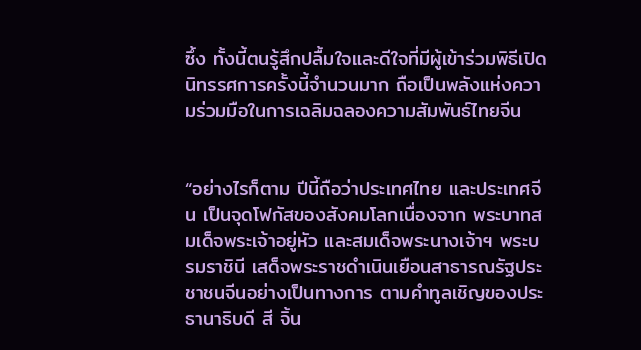ซึ้ง ทั้งนี้ตนรู้สึกปลื้มใจและดีใจที่มีผู้เข้าร่วมพิธีเปิดนิทรรศการครั้งนี้จำนวนมาก ถือเป็นพลังแห่งความร่วมมือในการเฉลิมฉลองความสัมพันธ์ไทยจีน


“อย่างไรก็ตาม ปีนี้ถือว่าประเทศไทย และประเทศจีน เป็นจุดโฟกัสของสังคมโลกเนื่องจาก พระบาทสมเด็จพระเจ้าอยู่หัว และสมเด็จพระนางเจ้าฯ พระบรมราชินี เสด็จพระราชดำเนินเยือนสาธารณรัฐประชาชนจีนอย่างเป็นทางการ ตามคำทูลเชิญของประธานาธิบดี สี จิ้น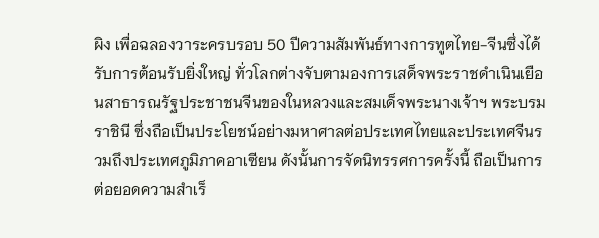ผิง เพื่อฉลองวาระครบรอบ 50 ปีความสัมพันธ์ทางการทูตไทย-จีนซึ่งได้รับการต้อนรับยิ่งใหญ่ ทั่วโลกต่างจับตามองการเสด็จพระราชดำเนินเยือนสาธารณรัฐประชาชนจีนของในหลวงและสมเด็จพระนางเจ้าฯ พระบรมราชินี ซึ่งถือเป็นประโยชน์อย่างมหาศาลต่อประเทศไทยและประเทศจีนรวมถึงประเทศภูมิภาคอาเซียน ดังนั้นการจัดนิทรรศการครั้งนี้ ถือเป็นการต่อยอดความสำเร็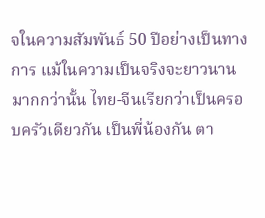จในความสัมพันธ์ 50 ปีอย่างเป็นทางการ แม้ในความเป็นจริงจะยาวนานมากกว่านั้น ไทย-จีนเรียกว่าเป็นครอบครัวเดียวกัน เป็นพี่น้องกัน ตา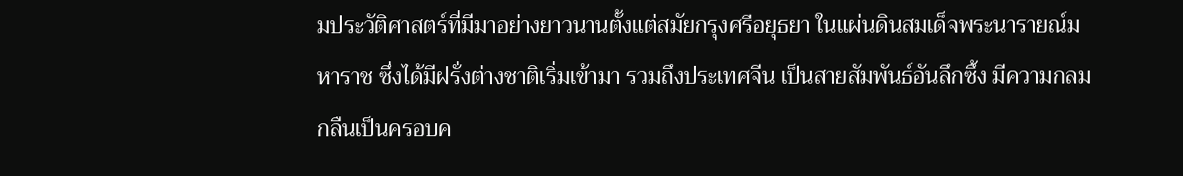มประวัติศาสตร์ที่มีมาอย่างยาวนานตั้งแต่สมัยกรุงศรีอยุธยา ในแผ่นดินสมเด็จพระนารายณ์มหาราช ซึ่งได้มีฝรั่งต่างชาติเริ่มเข้ามา รวมถึงประเทศจีน เป็นสายสัมพันธ์อันลึกซึ้ง มีความกลมกลืนเป็นครอบค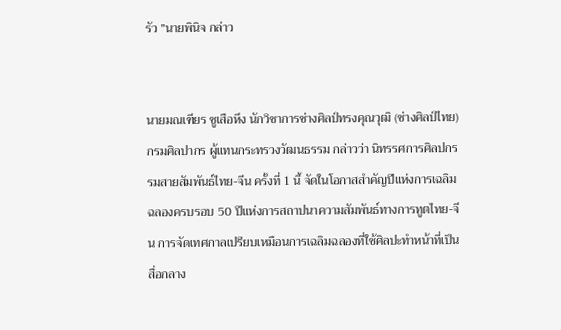รัว ”นายพินิจ กล่าว


นายมณเฑียร ชูเสือหึง นักวิชาการช่างศิลป์ทรงคุณวุฒิ (ช่างศิลป์ไทย) กรมศิลปากร ผู้แทนกระทรวงวัฒนธรรม กล่าวว่า นิทรรศการศิลปกรรมสายสัมพันธ์ไทย-จีน ครั้งที่ 1 นี้ จัดในโอกาสสำคัญปีแห่งการเฉลิมฉลองครบรอบ 50 ปีแห่งการสถาปนาความสัมพันธ์ทางการทูตไทย-จีน การจัดเทศกาลเปรียบเหมือนการเฉลิมฉลองที่ใช้ศิลปะทำหน้าที่เป็นสื่อกลาง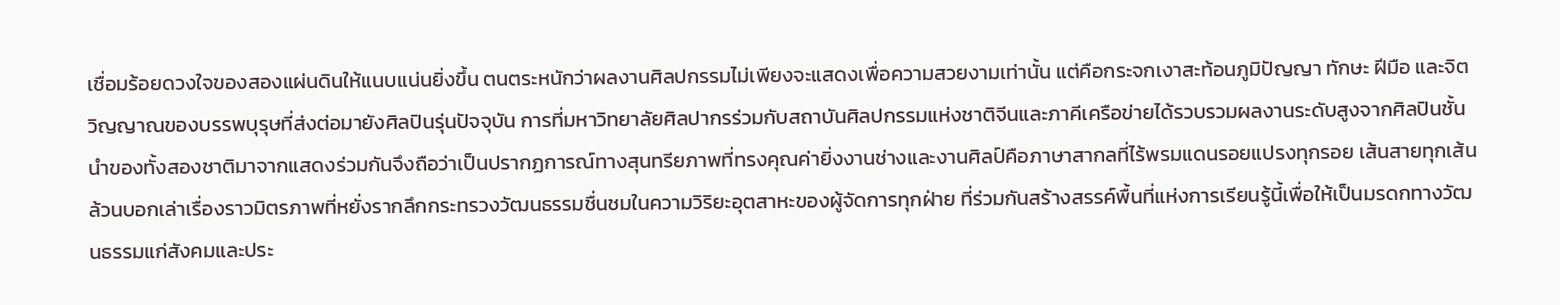เชื่อมร้อยดวงใจของสองแผ่นดินให้แนบแน่นยิ่งขึ้น ตนตระหนักว่าผลงานศิลปกรรมไม่เพียงจะแสดงเพื่อความสวยงามเท่านั้น แต่คือกระจกเงาสะท้อนภูมิปัญญา ทักษะ ฝีมือ และจิตวิญญาณของบรรพบุรุษที่ส่งต่อมายังศิลปินรุ่นปัจจุบัน การที่มหาวิทยาลัยศิลปากรร่วมกับสถาบันศิลปกรรมแห่งชาติจีนและภาคีเครือข่ายได้รวบรวมผลงานระดับสูงจากศิลปินชั้นนำของทั้งสองชาติมาจากแสดงร่วมกันจึงถือว่าเป็นปรากฏการณ์ทางสุนทรียภาพที่ทรงคุณค่ายิ่งงานช่างและงานศิลป์คือภาษาสากลที่ไร้พรมแดนรอยแปรงทุกรอย เส้นสายทุกเส้นล้วนบอกเล่าเรื่องราวมิตรภาพที่หยั่งรากลึกกระทรวงวัฒนธรรมชื่นชมในความวิริยะอุตสาหะของผู้จัดการทุกฝ่าย ที่ร่วมกันสร้างสรรค์พื้นที่แห่งการเรียนรู้นี้เพื่อให้เป็นมรดกทางวัฒนธรรมแก่สังคมและประ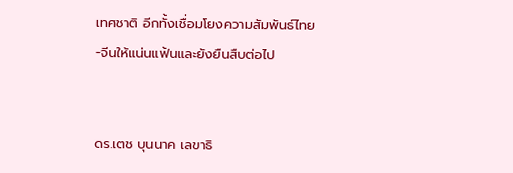เทศชาติ อีกทั้งเชื่อมโยงความสัมพันธ์ไทย-จีนให้แน่นแฟ้นและยังยืนสืบต่อไป


ดร.เตช บุนนาค เลขาธิ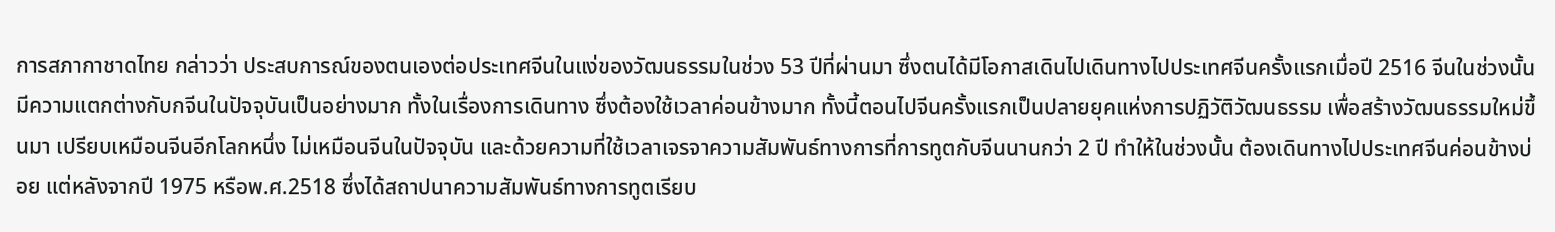การสภากาชาดไทย กล่าวว่า ประสบการณ์ของตนเองต่อประเทศจีนในแง่ของวัฒนธรรมในช่วง 53 ปีที่ผ่านมา ซึ่งตนได้มีโอกาสเดินไปเดินทางไปประเทศจีนครั้งแรกเมื่อปี 2516 จีนในช่วงนั้น มีความแตกต่างกับกจีนในปัจจุบันเป็นอย่างมาก ทั้งในเรื่องการเดินทาง ซึ่งต้องใช้เวลาค่อนข้างมาก ทั้งนี้ตอนไปจีนครั้งแรกเป็นปลายยุคแห่งการปฏิวัติวัฒนธรรม เพื่อสร้างวัฒนธรรมใหม่ขึ้นมา เปรียบเหมือนจีนอีกโลกหนึ่ง ไม่เหมือนจีนในปัจจุบัน และด้วยความที่ใช้เวลาเจรจาความสัมพันธ์ทางการที่การทูตกับจีนนานกว่า 2 ปี ทำให้ในช่วงนั้น ต้องเดินทางไปประเทศจีนค่อนข้างบ่อย แต่หลังจากปี 1975 หรือพ.ศ.2518 ซึ่งได้สถาปนาความสัมพันธ์ทางการทูตเรียบ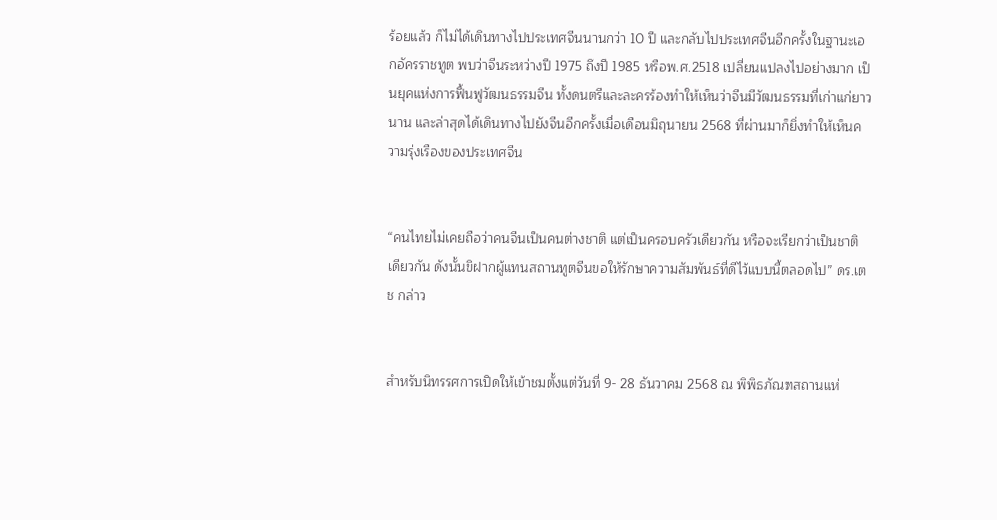ร้อยแล้ว ก็ไม่ได้เดินทางไปประเทศจีนนานกว่า 10 ปี และกลับไปประเทศจีนอีกครั้งในฐานะเอกอัครราชทูต พบว่าจีนระหว่างปี 1975 ถึงปี 1985 หรือพ.ศ.2518 เปลี่ยนแปลงไปอย่างมาก เป็นยุคแห่งการฟื้นฟูวัฒนธรรมจีน ทั้งดนตรีและละครร้องทำให้เห็นว่าจีนมีวัฒนธรรมที่เก่าแก่ยาวนาน และล่าสุดได้เดินทางไปยังจีนอีกครั้งเมื่อเดือนมิถุนายน 2568 ที่ผ่านมาก็ยิ่งทำให้เห็นความรุ่งเรืองของประเทศจีน


“คนไทยไม่เคยถือว่าคนจีนเป็นคนต่างชาติ แต่เป็นครอบครัวเดียวกัน หรือจะเรียกว่าเป็นชาติเดียวกัน ดังนั้นขิฝากผู้แทนสถานทูตจีนขอให้รักษาความสัมพันธ์ที่ดีไว้แบบนี้ตลอดไป” ดร.เตช กล่าว


สำหรับนิทรรศการเปิดให้เข้าชมตั้งแต่วันที่ 9- 28 ธันวาคม 2568 ณ พิพิธภัณฑสถานแห่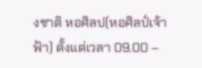งชาติ หอศิลป(หอศิลป์เจ้าฟ้า) ตั้งแต่เวลา 09.00 –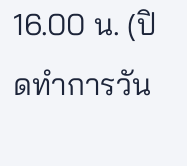16.00 น. (ปิดทำการวัน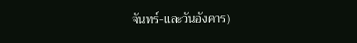จันทร์-และวันอังคาร)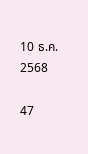10 ธ.ค. 2568

47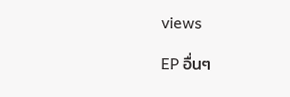views

EP อื่นๆ